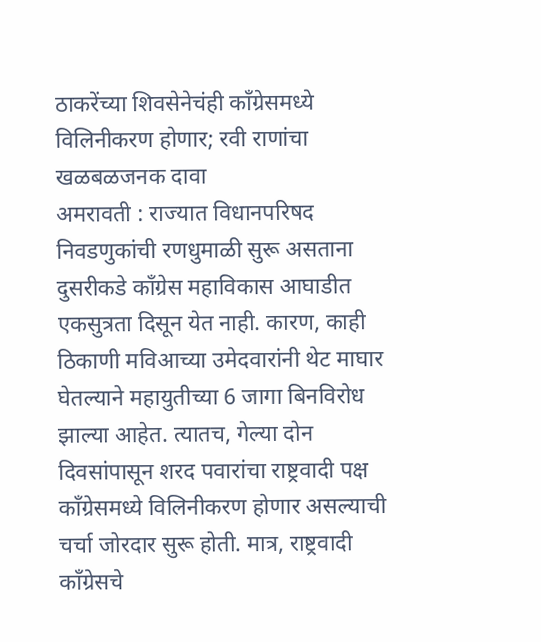ठाकरेंच्या शिवसेनेचंही काँग्रेसमध्ये विलिनीकरण होणार; रवी राणांचा खळबळजनक दावा
अमरावती : राज्यात विधानपरिषद निवडणुकांची रणधुमाळी सुरू असताना दुसरीकडे काँग्रेस महाविकास आघाडीत एकसुत्रता दिसून येत नाही. कारण, काही ठिकाणी मविआच्या उमेदवारांनी थेट माघार घेतल्याने महायुतीच्या 6 जागा बिनविरोध झाल्या आहेत. त्यातच, गेल्या दोन दिवसांपासून शरद पवारांचा राष्ट्रवादी पक्ष काँग्रेसमध्ये विलिनीकरण होणार असल्याची चर्चा जोरदार सुरू होती. मात्र, राष्ट्रवादी काँग्रेसचे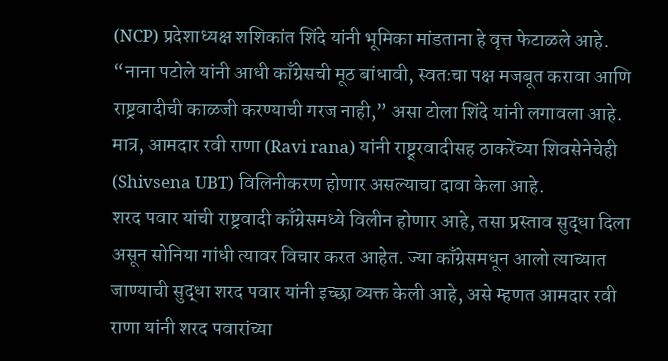(NCP) प्रदेशाध्यक्ष शशिकांत शिंदे यांनी भूमिका मांडताना हे वृत्त फेटाळले आहे. “नाना पटोले यांनी आधी काँग्रेसची मूठ बांधावी, स्वतःचा पक्ष मजबूत करावा आणि राष्ट्रवादीची काळजी करण्याची गरज नाही,” असा टोला शिंदे यांनी लगावला आहे. मात्र, आमदार रवी राणा (Ravi rana) यांनी राष्ट्र्रवादीसह ठाकरेंच्या शिवसेनेचेही (Shivsena UBT) विलिनीकरण होणार असल्याचा दावा केला आहे.
शरद पवार यांची राष्ट्रवादी काँग्रेसमध्ये विलीन होणार आहे, तसा प्रस्ताव सुद्धा दिला असून सोनिया गांधी त्यावर विचार करत आहेत. ज्या काँग्रेसमधून आलो त्याच्यात जाण्याची सुद्धा शरद पवार यांनी इच्छा व्यक्त केली आहे, असे म्हणत आमदार रवी राणा यांनी शरद पवारांच्या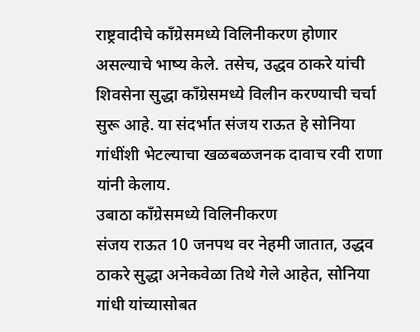राष्ट्रवादीचे काँग्रेसमध्ये विलिनीकरण होणार असल्याचे भाष्य केले. तसेच, उद्धव ठाकरे यांची शिवसेना सुद्धा काँग्रेसमध्ये विलीन करण्याची चर्चा सुरू आहे. या संदर्भात संजय राऊत हे सोनिया गांधींशी भेटल्याचा खळबळजनक दावाच रवी राणा यांनी केलाय.
उबाठा काँग्रेसमध्ये विलिनीकरण
संजय राऊत 10 जनपथ वर नेहमी जातात, उद्धव ठाकरे सुद्धा अनेकवेळा तिथे गेले आहेत, सोनिया गांधी यांच्यासोबत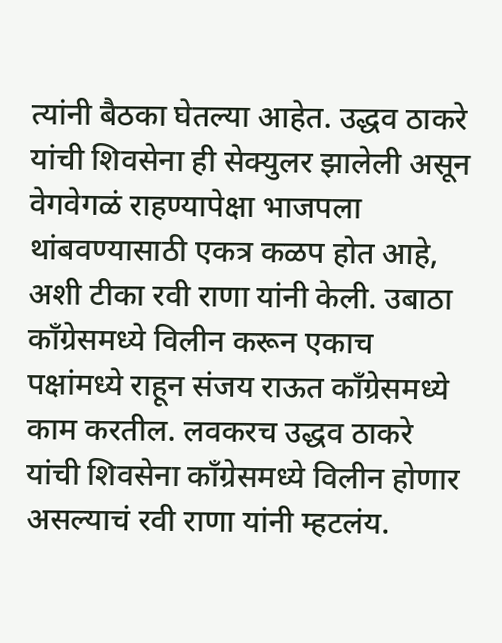त्यांनी बैठका घेतल्या आहेत. उद्धव ठाकरे यांची शिवसेना ही सेक्युलर झालेली असून वेगवेगळं राहण्यापेक्षा भाजपला थांबवण्यासाठी एकत्र कळप होत आहे, अशी टीका रवी राणा यांनी केली. उबाठा काँग्रेसमध्ये विलीन करून एकाच पक्षांमध्ये राहून संजय राऊत काँग्रेसमध्ये काम करतील. लवकरच उद्धव ठाकरे यांची शिवसेना काँग्रेसमध्ये विलीन होणार असल्याचं रवी राणा यांनी म्हटलंय.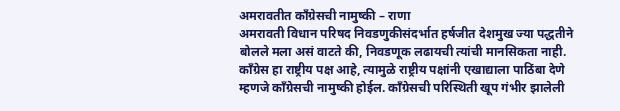अमरावतीत काँग्रेसची नामुष्की – राणा
अमरावती विधान परिषद निवडणुकीसंदर्भात हर्षजीत देशमुख ज्या पद्धतीने बोलले मला असं वाटते की, निवडणूक लढायची त्यांची मानसिकता नाही. काँग्रेस हा राष्ट्रीय पक्ष आहे, त्यामुळे राष्ट्रीय पक्षांनी एखाद्याला पाठिंबा देणे म्हणजे काँग्रेसची नामुष्की होईल. काँग्रेसची परिस्थिती खूप गंभीर झालेली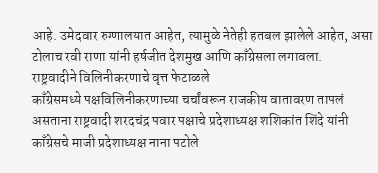आहे. उमेदवार रुग्णालयात आहेत, त्यामुळे नेतेही हतबल झालेले आहेत, असा टोलाच रवी राणा यांनी हर्षजीत देशमुख आणि काँग्रेसला लगावला.
राष्ट्रवादीने विलिनीकरणाचे वृत्त फेटाळले
काँग्रेसमध्ये पक्षविलिनीकरणाच्या चर्चांवरून राजकीय वातावरण तापलं असताना राष्ट्रवादी शरदचंद्र पवार पक्षाचे प्रदेशाध्यक्ष शशिकांत शिंदे यांनी काँग्रेसचे माजी प्रदेशाध्यक्ष नाना पटोले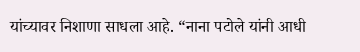यांच्यावर निशाणा साधला आहे. “नाना पटोले यांनी आधी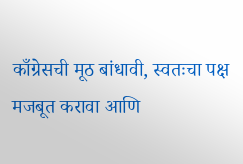काँग्रेसची मूठ बांधावी, स्वतःचा पक्ष मजबूत करावा आणि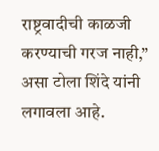राष्ट्रवादीची काळजी करण्याची गरज नाही,” असा टोला शिंदे यांनी लगावला आहे.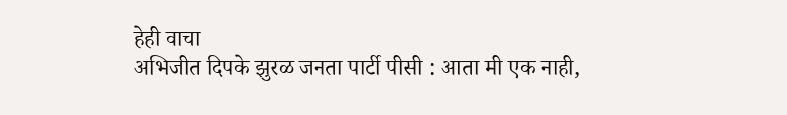हेही वाचा
अभिजीत दिपके झुरळ जनता पार्टी पीसी : आता मी एक नाही,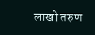लाखो तरुण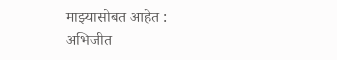माझ्यासोबत आहेत : अभिजीत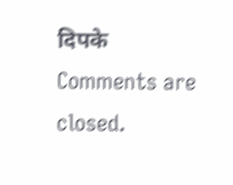दिपके
Comments are closed.